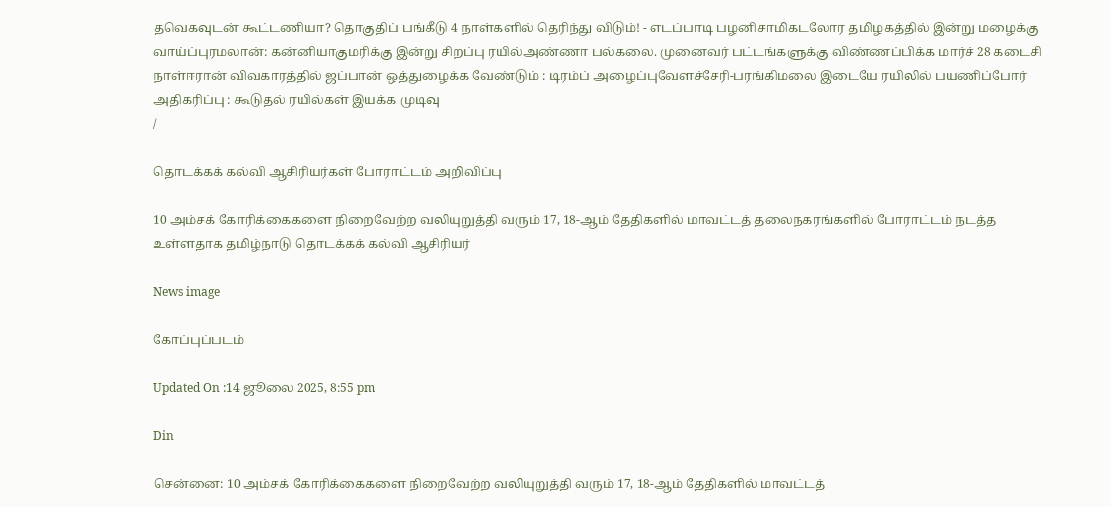தவெகவுடன் கூட்டணியா? தொகுதிப் பங்கீடு 4 நாள்களில் தெரிந்து விடும்! - எடப்பாடி பழனிசாமிகடலோர தமிழகத்தில் இன்று மழைக்கு வாய்ப்புரமலான்: கன்னியாகுமரிக்கு இன்று சிறப்பு ரயில்அண்ணா பல்கலை. முனைவர் பட்டங்களுக்கு விண்ணப்பிக்க மார்ச் 28 கடைசி நாள்ஈரான் விவகாரத்தில் ஜப்பான் ஒத்துழைக்க வேண்டும் : டிரம்ப் அழைப்புவேளச்சேரி-பரங்கிமலை இடையே ரயிலில் பயணிப்போர் அதிகரிப்பு : கூடுதல் ரயில்கள் இயக்க முடிவு
/

தொடக்கக் கல்வி ஆசிரியர்கள் போராட்டம் அறிவிப்பு

10 அம்சக் கோரிக்கைகளை நிறைவேற்ற வலியுறுத்தி வரும் 17, 18-ஆம் தேதிகளில் மாவட்டத் தலைநகரங்களில் போராட்டம் நடத்த உள்ளதாக தமிழ்நாடு தொடக்கக் கல்வி ஆசிரியர்

News image

கோப்புப்படம்

Updated On :14 ஜூலை 2025, 8:55 pm

Din

சென்னை: 10 அம்சக் கோரிக்கைகளை நிறைவேற்ற வலியுறுத்தி வரும் 17, 18-ஆம் தேதிகளில் மாவட்டத்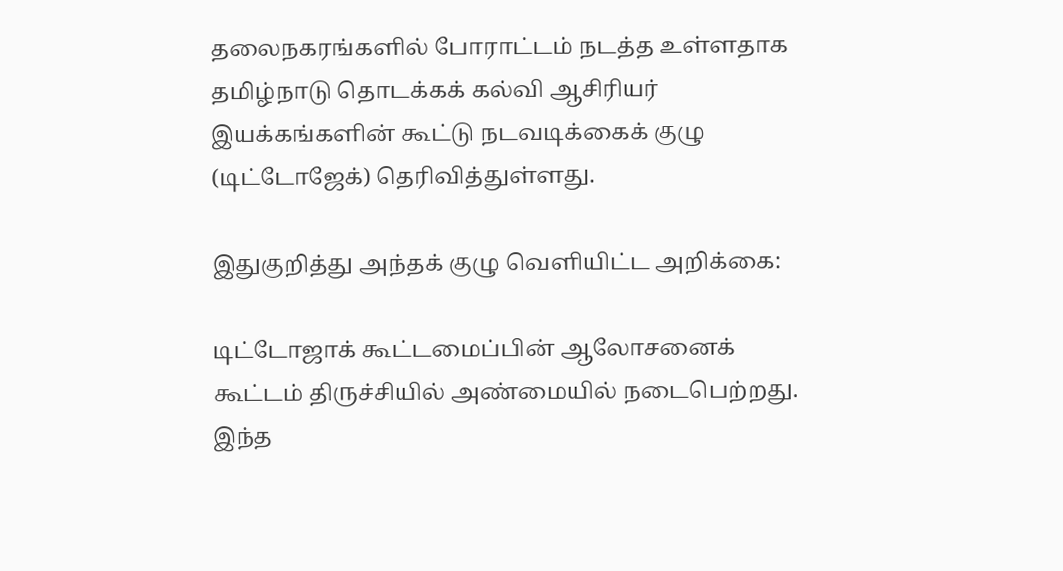தலைநகரங்களில் போராட்டம் நடத்த உள்ளதாக தமிழ்நாடு தொடக்கக் கல்வி ஆசிரியர் இயக்கங்களின் கூட்டு நடவடிக்கைக் குழு (டிட்டோஜேக்) தெரிவித்துள்ளது.

இதுகுறித்து அந்தக் குழு வெளியிட்ட அறிக்கை:

டிட்டோஜாக் கூட்டமைப்பின் ஆலோசனைக் கூட்டம் திருச்சியில் அண்மையில் நடைபெற்றது. இந்த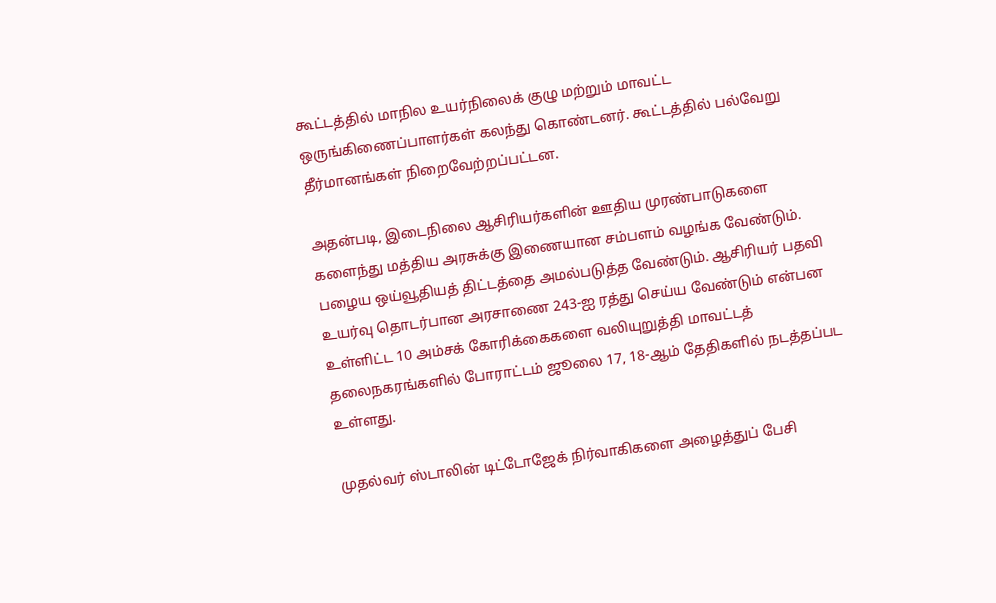கூட்டத்தில் மாநில உயர்நிலைக் குழு மற்றும் மாவட்ட ஒருங்கிணைப்பாளர்கள் கலந்து கொண்டனர். கூட்டத்தில் பல்வேறு தீர்மானங்கள் நிறைவேற்றப்பட்டன.

அதன்படி, இடைநிலை ஆசிரியர்களின் ஊதிய முரண்பாடுகளை களைந்து மத்திய அரசுக்கு இணையான சம்பளம் வழங்க வேண்டும். பழைய ஒய்வூதியத் திட்டத்தை அமல்படுத்த வேண்டும். ஆசிரியர் பதவி உயர்வு தொடர்பான அரசாணை 243-ஐ ரத்து செய்ய வேண்டும் என்பன உள்ளிட்ட 10 அம்சக் கோரிக்கைகளை வலியுறுத்தி மாவட்டத் தலைநகரங்களில் போராட்டம் ஜூலை 17, 18-ஆம் தேதிகளில் நடத்தப்பட உள்ளது.

முதல்வர் ஸ்டாலின் டிட்டோஜேக் நிர்வாகிகளை அழைத்துப் பேசி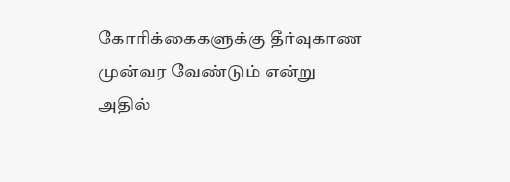கோரிக்கைகளுக்கு தீர்வுகாண முன்வர வேண்டும் என்று அதில்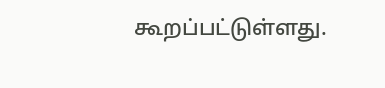கூறப்பட்டுள்ளது.